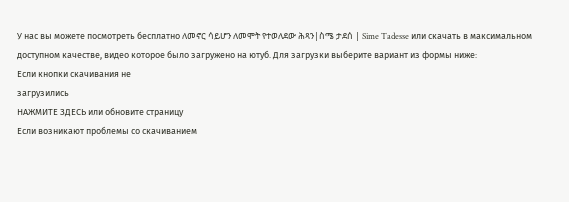У нас вы можете посмотреть бесплатно ለመኖር ሳይሆን ለመሞት የተወለደው ሕጻን|ስሜ ታደሰ | Sime Tadesse или скачать в максимальном доступном качестве, видео которое было загружено на ютуб. Для загрузки выберите вариант из формы ниже:
Если кнопки скачивания не
загрузились
НАЖМИТЕ ЗДЕСЬ или обновите страницу
Если возникают проблемы со скачиванием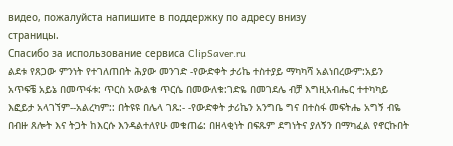видео, пожалуйста напишите в поддержку по адресу внизу
страницы.
Спасибо за использование сервиса ClipSaver.ru
ልደቱ የጸጋው ምንነት የተገለጠበት ሕያው መንገድ -የውድቀት ታሪኬ ተስተያይ ማካካሻ አልነበረውም:አይን አጥፍቼ አይኔ በመጥፋቱ: ጥርስ አውልቄ ጥርሴ በመውለቁ:ገድዬ በመገደሌ ብቻ እግዚአብሔር ተተካካይ እፎይታ አላገኘም--አልረካም:: በትዩዩ በሌላ ገጹ:- -የውድቀት ታሪኬን አንግቤ ግና በተስፋ መፍትሔ አግኝ ብዬ በብዙ ጸሎት እና ትጋት ከእርሱ እንዳልተለየሁ መቁጠሬ: በዘላቂነት በፍጹም ደግነትና ያለኝን በማካፈል የኖርኩበት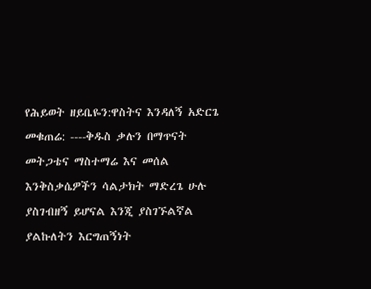የሕይወት ዘይቤዬን:ዋስትና እንዳለኝ አድርጌ መቁጠሬ: ----ቅዱስ ቃሉን በማጥናት መትጋቴና ማስተማሬ እና መሰል እንቅስቃሴዎችን ሳልታክት ማድረጌ ሁሉ ያስገብዘኝ ይሆናል እንጂ ያስገኙልኛል ያልኩለትን እርግጠኝነት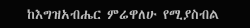ከእግዝአብሔር ምሬዋለሁ የሚያስብል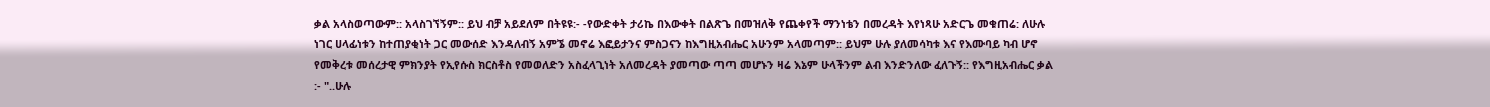ቃል አላስወጣውም:: አላስገኘኝም:: ይህ ብቻ አይደለም በትዩዩ:- -የውድቀት ታሪኬ በእውቀት በልጽጌ በመዝለቅ የጨቀየች ማንነቴን በመረዳት እየነጻሁ አድርጌ መቁጠሬ: ለሁሉ ነገር ሀላፊነቱን ከተጠያቂነት ጋር መውሰድ እንዳለብኝ አምኜ መኖሬ እፎይታንና ምስጋናን ከእግዚአብሔር አሁንም አላመጣም:: ይህም ሁሉ ያለመሳካቱ እና የእሙባይ ካብ ሆኖ የመቅረቱ መሰረታዊ ምክንያት የኢየሱስ ክርስቶስ የመወለድን አስፈላጊነት አለመረዳት ያመጣው ጣጣ መሆኑን ዛሬ እኔም ሁላችንም ልብ እንድንለው ፈለጉኝ:: የእግዚአብሔር ቃል :- "..ሁሉ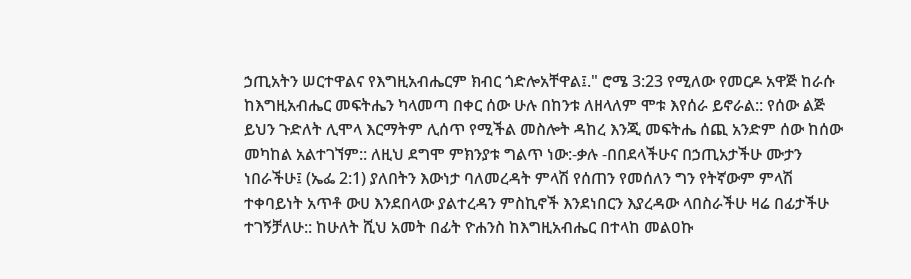ኃጢአትን ሠርተዋልና የእግዚአብሔርም ክብር ጎድሎአቸዋል፤." ሮሜ 3:23 የሚለው የመርዶ አዋጅ ከራሱ ከእግዚአብሔር መፍትሔን ካላመጣ በቀር ሰው ሁሉ በከንቱ ለዘላለም ሞቱ እየሰራ ይኖራል:: የሰው ልጅ ይህን ጉድለት ሊሞላ እርማትም ሊሰጥ የሚችል መስሎት ዳከረ እንጂ መፍትሔ ሰጪ አንድም ሰው ከሰው መካከል አልተገኘም:: ለዚህ ደግሞ ምክንያቱ ግልጥ ነው:-ቃሉ -በበደላችሁና በኃጢአታችሁ ሙታን ነበራችሁ፤ (ኤፌ 2:1) ያለበትን እውነታ ባለመረዳት ምላሽ የሰጠን የመሰለን ግን የትኛውም ምላሽ ተቀባይነት አጥቶ ውሀ እንደበላው ያልተረዳን ምስኪኖች እንደነበርን እያረዳው ላበስራችሁ ዛሬ በፊታችሁ ተገኝቻለሁ:: ከሁለት ሺህ አመት በፊት ዮሐንስ ከእግዚአብሔር በተላከ መልዐኩ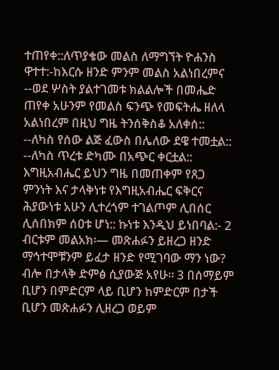ተጠየቀ::ለጥያቄው መልስ ለማግኘት ዮሐንስ ዋተተ:-ከእርሱ ዘንድ ምንም መልስ አልነበረምና --ወደ ሦስት ያልተገመቱ ክልልሎች በመሔድ ጠየቀ አሁንም የመልስ ፍንጭ የመፍትሔ ዘለላ አልነበረም በዚህ ግዜ ትንሰቅስቆ አለቀሰ:: --ለካስ የሰው ልጅ ፈውስ በሌለው ደዌ ተመቷል:: --ለካስ ጥረቱ ድካሙ በአጭር ቀርቷል:: እግዚአብሔር ይህን ግዜ በመጠቀም የጸጋ ምንነት እና ታላቅነቱ የእግዚአብሔር ፍቅርና ሕያውነቱ አሁን ሊተረጎም ተገልጦም ሊበሰር ሊሰበክም ሰዐቱ ሆነ:: ኩነቱ እንዲህ ይነበባል:- 2 ብርቱም መልአክ፡— መጽሐፉን ይዘረጋ ዘንድ ማኅተሞቹንም ይፈታ ዘንድ የሚገባው ማን ነው? ብሎ በታላቅ ድምፅ ሲያውጅ አየሁ። 3 በሰማይም ቢሆን በምድርም ላይ ቢሆን ከምድርም በታች ቢሆን መጽሐፉን ሊዘረጋ ወይም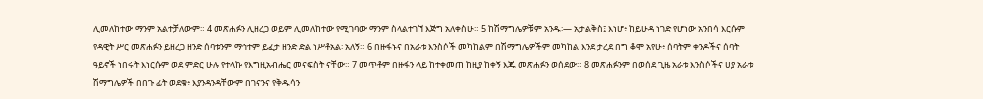ሊመለከተው ማንም አልተቻለውም። 4 መጽሐፉን ሊዘረጋ ወይም ሊመለከተው የሚገባው ማንም ስላልተገኘ እጅግ አለቀስሁ። 5 ከሽማግሌዎቹም አንዱ፡— አታልቅስ፤ እነሆ፥ ከይሁዳ ነገድ የሆነው አንበሳ እርሱም የዳዊት ሥር መጽሐፉን ይዘረጋ ዘንድ ሰባቱንም ማኅተም ይፈታ ዘንድ ድል ነሥቶአል፡ አለኝ። 6 በዙፋኑና በአራቱ እንስሶች መካከልም በሽማግሌዎችም መካከል እንደ ታረደ በግ ቆሞ አየሁ፥ ሰባትም ቀንዶችና ሰባት ዓይኖች ነበሩት እነርሱም ወደ ምድር ሁሉ የተላኩ የእግዚአብሔር መናፍስት ናቸው። 7 መጥቶም በዙፋን ላይ ከተቀመጠ ከዚያ ከቀኝ እጁ መጽሐፉን ወሰደው። 8 መጽሐፉንም በወሰደ ጊዜ አራቱ እንስሶችና ሀያ አራቱ ሽማግሌዎች በበጉ ፊት ወደቁ፥ እያንዳንዳቸውም በገናንና የቅዱሳን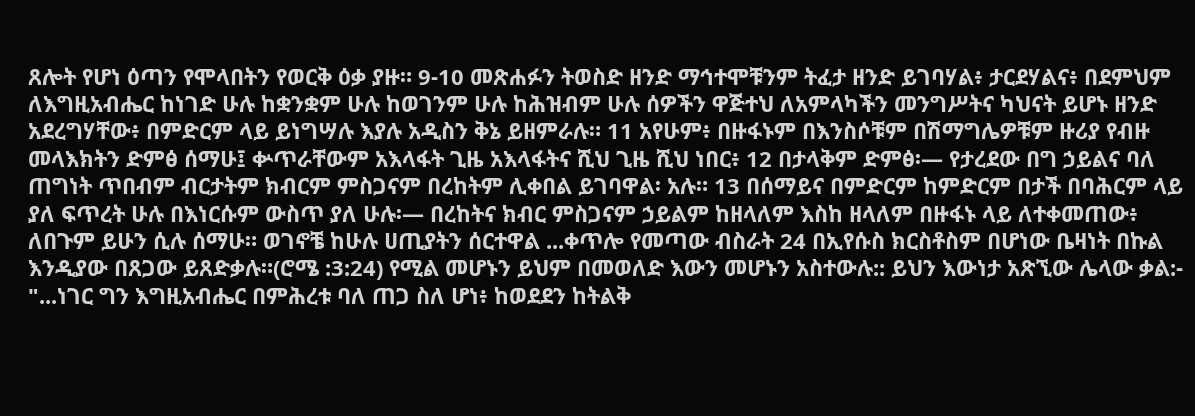ጸሎት የሆነ ዕጣን የሞላበትን የወርቅ ዕቃ ያዙ። 9-10 መጽሐፉን ትወስድ ዘንድ ማኅተሞቹንም ትፈታ ዘንድ ይገባሃል፥ ታርደሃልና፥ በደምህም ለእግዚአብሔር ከነገድ ሁሉ ከቋንቋም ሁሉ ከወገንም ሁሉ ከሕዝብም ሁሉ ሰዎችን ዋጅተህ ለአምላካችን መንግሥትና ካህናት ይሆኑ ዘንድ አደረግሃቸው፥ በምድርም ላይ ይነግሣሉ እያሉ አዲስን ቅኔ ይዘምራሉ። 11 አየሁም፥ በዙፋኑም በእንስሶቹም በሽማግሌዎቹም ዙሪያ የብዙ መላእክትን ድምፅ ሰማሁ፤ ቍጥራቸውም አእላፋት ጊዜ አእላፋትና ሺህ ጊዜ ሺህ ነበር፥ 12 በታላቅም ድምፅ፡— የታረደው በግ ኃይልና ባለ ጠግነት ጥበብም ብርታትም ክብርም ምስጋናም በረከትም ሊቀበል ይገባዋል፡ አሉ። 13 በሰማይና በምድርም ከምድርም በታች በባሕርም ላይ ያለ ፍጥረት ሁሉ በእነርሱም ውስጥ ያለ ሁሉ፡— በረከትና ክብር ምስጋናም ኃይልም ከዘላለም እስከ ዘላለም በዙፋኑ ላይ ለተቀመጠው፥ ለበጉም ይሁን ሲሉ ሰማሁ። ወገኖቼ ከሁሉ ሀጢያትን ሰርተዋል ...ቀጥሎ የመጣው ብስራት 24 በኢየሱስ ክርስቶስም በሆነው ቤዛነት በኩል እንዲያው በጸጋው ይጸድቃሉ።(ሮሜ :3:24) የሚል መሆኑን ይህም በመወለድ እውን መሆኑን አስተውሉ:: ይህን እውነታ አጽኚው ሌላው ቃል:- "...ነገር ግን እግዚአብሔር በምሕረቱ ባለ ጠጋ ስለ ሆነ፥ ከወደደን ከትልቅ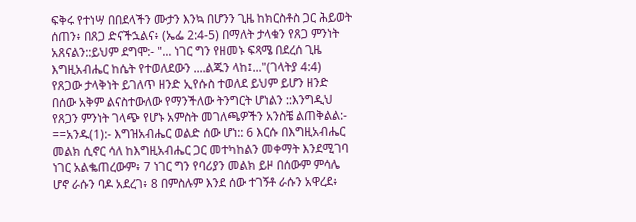ፍቅሩ የተነሣ በበደላችን ሙታን እንኳ በሆንን ጊዜ ከክርስቶስ ጋር ሕይወት ሰጠን፥ በጸጋ ድናችኋልና፥ (ኤፌ 2:4-5) በማለት ታላቁን የጸጋ ምንነት አጸናልን::ይህም ደግሞ:- "... ነገር ግን የዘመኑ ፍጻሜ በደረሰ ጊዜ እግዚአብሔር ከሴት የተወለደውን ....ልጁን ላከ፤..."(ገላትያ 4:4) የጸጋው ታላቅነት ይገለጥ ዘንድ ኢየሱስ ተወለደ ይህም ይሆን ዘንድ በሰው አቅም ልናስተውለው የማንችለው ትንግርት ሆነልን ::እንግዲህ የጸጋን ምንነት ገላጭ የሆኑ አምስት መገለጫዎችን አንስቼ ልጠቅልል:- ==አንዱ(1):- እግዝአብሔር ወልድ ሰው ሆነ:: 6 እርሱ በእግዚአብሔር መልክ ሲኖር ሳለ ከእግዚአብሔር ጋር መተካከልን መቀማት እንደሚገባ ነገር አልቈጠረውም፥ 7 ነገር ግን የባሪያን መልክ ይዞ በሰውም ምሳሌ ሆኖ ራሱን ባዶ አደረገ፥ 8 በምስሉም እንደ ሰው ተገኝቶ ራሱን አዋረደ፥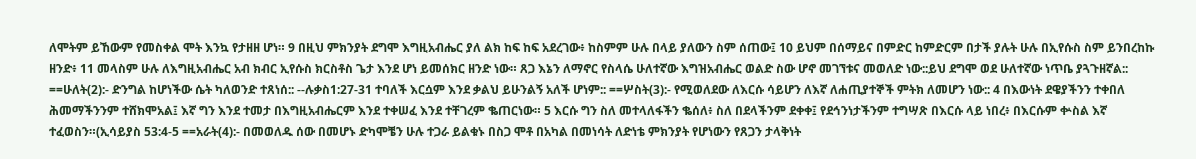ለሞትም ይኸውም የመስቀል ሞት እንኳ የታዘዘ ሆነ። 9 በዚህ ምክንያት ደግሞ እግዚአብሔር ያለ ልክ ከፍ ከፍ አደረገው፥ ከስምም ሁሉ በላይ ያለውን ስም ሰጠው፤ 10 ይህም በሰማይና በምድር ከምድርም በታች ያሉት ሁሉ በኢየሱስ ስም ይንበረከኩ ዘንድ፥ 11 መላስም ሁሉ ለእግዚአብሔር አብ ክብር ኢየሱስ ክርስቶስ ጌታ እንደ ሆነ ይመሰክር ዘንድ ነው። ጸጋ እኔን ለማኖር የስላሴ ሁለተኛው እግዝአብሔር ወልድ ስው ሆኖ መገኘቱና መወለድ ነው::ይህ ደግሞ ወደ ሁለተኛው ነጥቤ ያጓጉዘኛል:: ==ሁለት(2):- ድንግል ከሆነችው ሴት ካለወንድ ተጸነሰ:: --ሉቃስ1:27-31 ተባለች እርሷም እንደ ቃልህ ይሁንልኝ አለች ሆነም:: ==ሦስት(3):- የሚወለደው ለእርሱ ሳይሆን ለእኛ ለሐጢያተኞች ምትክ ለመሆን ነው:: 4 በእውነት ደዌያችንን ተቀበለ ሕመማችንንም ተሸክሞአል፤ እኛ ግን እንደ ተመታ በእግዚአብሔርም እንደ ተቀሠፈ እንደ ተቸገረም ቈጠርነው። 5 እርሱ ግን ስለ መተላለፋችን ቈሰለ፥ ስለ በደላችንም ደቀቀ፤ የደኅንነታችንም ተግሣጽ በእርሱ ላይ ነበረ፥ በእርሱም ቍስል እኛ ተፈወስን።(ኢሳይያስ 53:4-5 ==አራት(4):- በመወለዱ ሰው በመሆኑ ድካሞቼን ሁሉ ተጋራ ይልቁኑ በስጋ ሞቶ በአካል በመነሳት ለድነቴ ምክንያት የሆነውን የጸጋን ታላቅነት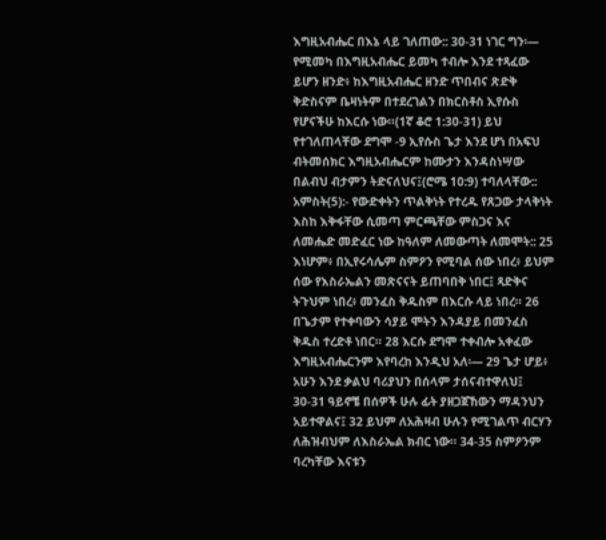እግዚአብሔር በእኔ ላይ ገለጠው:: 30-31 ነገር ግን፡— የሚመካ በእግዚአብሔር ይመካ ተብሎ እንደ ተጻፈው ይሆን ዘንድ፥ ከእግዚአብሔር ዘንድ ጥበብና ጽድቅ ቅድስናም ቤዛነትም በተደረገልን በክርስቶስ ኢየሱስ የሆናችሁ ከእርሱ ነው።(1ኛ ቆሮ 1:30-31) ይህ የተገለጠላቸው ደግሞ -9 ኢየሱስ ጌታ እንደ ሆነ በአፍህ ብትመሰክር እግዚአብሔርም ከሙታን እንዳስነሣው በልብህ ብታምን ትድናለህና፤(ሮሜ 10:9) ተባለላቸው:: አምስት(5):- የውድቀትን ጥልቅነት የተረዱ የጸጋው ታላቅነት እስከ እቅፋቸው ሲመጣ ምርጫቸው ምስጋና እና ለመሔድ መድፈር ነው ከዓለም ለመውጣት ለመሞት:: 25 እነሆም፥ በኢየሩሳሌም ስምዖን የሚባል ሰው ነበረ፥ ይህም ሰው የእስራኤልን መጽናናት ይጠባበቅ ነበር፤ ጻድቅና ትጉህም ነበረ፥ መንፈስ ቅዱስም በእርሱ ላይ ነበረ። 26 በጌታም የተቀባውን ሳያይ ሞትን እንዳያይ በመንፈስ ቅዱስ ተረድቶ ነበር። 28 እርሱ ደግሞ ተቀብሎ አቀፈው እግዚአብሔርንም እየባረከ እንዲህ አለ፡— 29 ጌታ ሆይ፥ አሁን እንደ ቃልህ ባሪያህን በሰላም ታሰናብተዋለህ፤ 30-31 ዓይኖቼ በሰዎች ሁሉ ፊት ያዘጋጀኸውን ማዳንህን አይተዋልና፤ 32 ይህም ለአሕዛብ ሁሉን የሚገልጥ ብርሃን ለሕዝብህም ለእስራኤል ክብር ነው። 34-35 ስምዖንም ባረካቸው እናቱን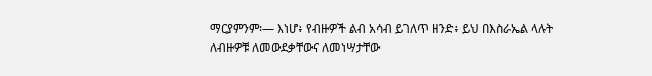ማርያምንም፡— እነሆ፥ የብዙዎች ልብ አሳብ ይገለጥ ዘንድ፥ ይህ በእስራኤል ላሉት ለብዙዎቹ ለመውደቃቸውና ለመነሣታቸው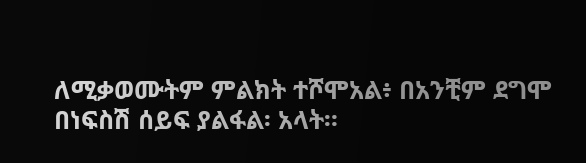ለሚቃወሙትም ምልክት ተሾሞአል፥ በአንቺም ደግሞ በነፍስሽ ሰይፍ ያልፋል፡ አላት።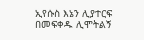ኢየሱስ እኔን ሊያተርፍ በመፍቀዱ ሊሞትልኝ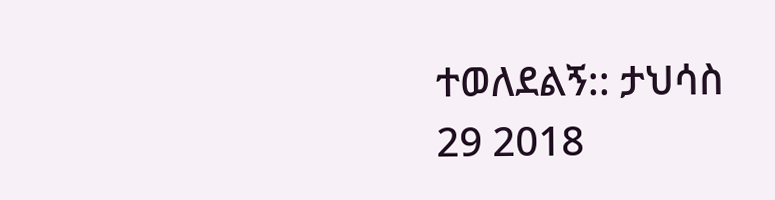ተወለደልኝ:: ታህሳስ 29 2018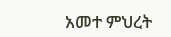አመተ ምህረት